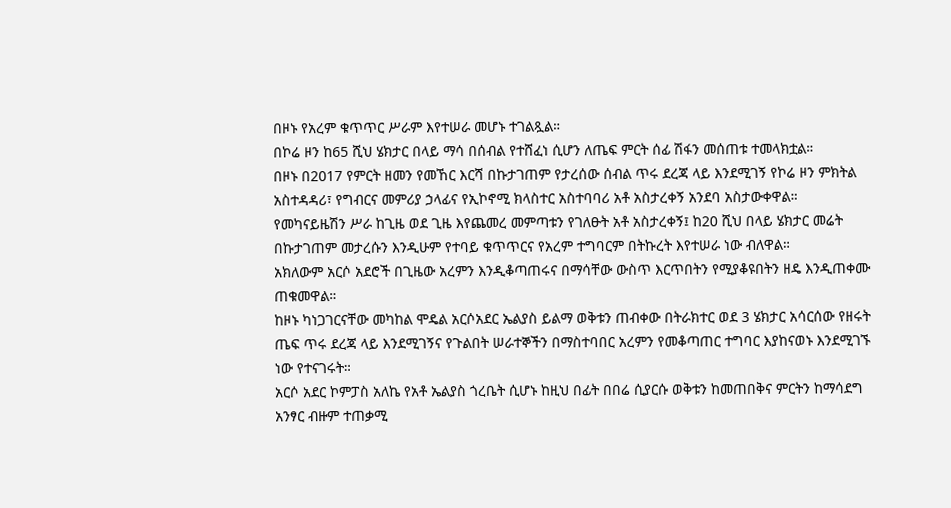በዞኑ የአረም ቁጥጥር ሥራም እየተሠራ መሆኑ ተገልጿል።
በኮሬ ዞን ከ65 ሺህ ሄክታር በላይ ማሳ በሰብል የተሸፈነ ሲሆን ለጤፍ ምርት ሰፊ ሽፋን መሰጠቱ ተመላክቷል።
በዞኑ በ2017 የምርት ዘመን የመኸር እርሻ በኩታገጠም የታረሰው ሰብል ጥሩ ደረጃ ላይ እንደሚገኝ የኮሬ ዞን ምክትል አስተዳዳሪ፣ የግብርና መምሪያ ኃላፊና የኢኮኖሚ ክላስተር አስተባባሪ አቶ አስታረቀኝ አንደባ አስታውቀዋል።
የመካናይዜሽን ሥራ ከጊዜ ወደ ጊዜ እየጨመረ መምጣቱን የገለፁት አቶ አስታረቀኝ፤ ከ20 ሺህ በላይ ሄክታር መሬት በኩታገጠም መታረሱን እንዲሁም የተባይ ቁጥጥርና የአረም ተግባርም በትኩረት እየተሠራ ነው ብለዋል።
አክለውም አርሶ አደሮች በጊዜው አረምን እንዲቆጣጠሩና በማሳቸው ውስጥ እርጥበትን የሚያቆዩበትን ዘዴ እንዲጠቀሙ ጠቁመዋል።
ከዞኑ ካነጋገርናቸው መካከል ሞዴል አርሶአደር ኤልያስ ይልማ ወቅቱን ጠብቀው በትራክተር ወደ 3 ሄክታር አሳርሰው የዘሩት ጤፍ ጥሩ ደረጃ ላይ እንደሚገኝና የጉልበት ሠራተኞችን በማስተባበር አረምን የመቆጣጠር ተግባር እያከናወኑ እንደሚገኙ ነው የተናገሩት።
አርሶ አደር ኮምፓስ አለኬ የአቶ ኤልያስ ጎረቤት ሲሆኑ ከዚህ በፊት በበሬ ሲያርሱ ወቅቱን ከመጠበቅና ምርትን ከማሳደግ አንፃር ብዙም ተጠቃሚ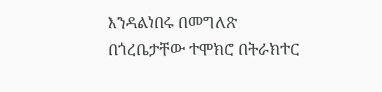እንዳልነበሩ በመግለጽ በጎረቤታቸው ተሞክሮ በትራክተር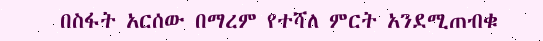በስፋት አርሰው በማረም የተሻለ ምርት አንደሚጠብቁ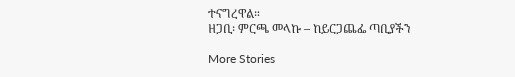ተናግረዋል።
ዘጋቢ፡ ምርጫ መላኩ – ከይርጋጨፌ ጣቢያችን

More Stories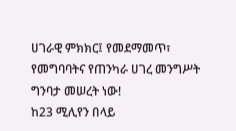ሀገራዊ ምክክር፤ የመደማመጥ፣ የመግባባትና የጠንካራ ሀገረ መንግሥት ግንባታ መሠረት ነው!
ከ23 ሚሊየን በላይ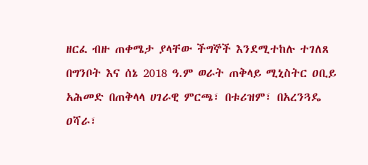ዘርፈ ብዙ ጠቀሜታ ያላቸው ችግኞች እንደሚተከሉ ተገለጸ
በግንቦት እና ሰኔ 2018 ዓ.ም ወራት ጠቅላይ ሚኒስትር ዐቢይ አሕመድ በጠቅላላ ሀገራዊ ምርጫ፣ በቱሪዝም፣ በአረንጓዴ ዐሻራ፣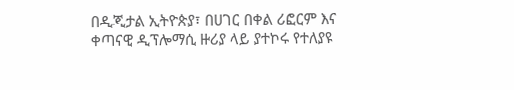በዲጂታል ኢትዮጵያ፣ በሀገር በቀል ሪፎርም እና ቀጣናዊ ዲፕሎማሲ ዙሪያ ላይ ያተኮሩ የተለያዩ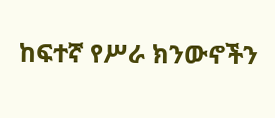ከፍተኛ የሥራ ክንውኖችን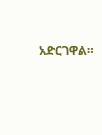አድርገዋል።